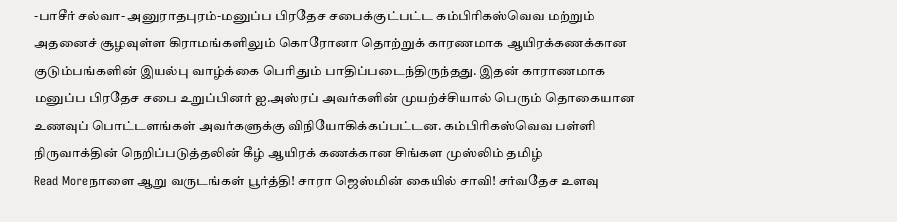-பாசீர் சல்வா- அனுராதபுரம்-மனுப்ப பிரதேச சபைக்குட்பட்ட கம்பிரிகஸ்வெவ மற்றும் அதனைச் சூழவுள்ள கிராமங்களிலும் கொரோனா தொற்றுக் காரணமாக ஆயிரக்கணக்கான குடும்பங்களின் இயல்பு வாழ்க்கை பெரிதும் பாதிப்படைந்திருந்தது. இதன் காராணமாக மனுப்ப பிரதேச சபை உறுப்பினர் ஐ.அஸ்ரப் அவர்களின் முயற்ச்சியால் பெரும் தொகையான உணவுப் பொட்டளங்கள் அவர்களுக்கு விநியோகிக்கப்பட்டன. கம்பிரிகஸ்வெவ பள்ளி நிருவாக்தின் நெறிப்படுத்தலின் கீழ் ஆயிரக் கணக்கான சிங்கள முஸ்லிம் தமிழ்
Read Moreநாளை ஆறு வருடங்கள் பூர்த்தி! சாரா ஜெஸ்மின் கையில் சாவி! சர்வதேச உளவு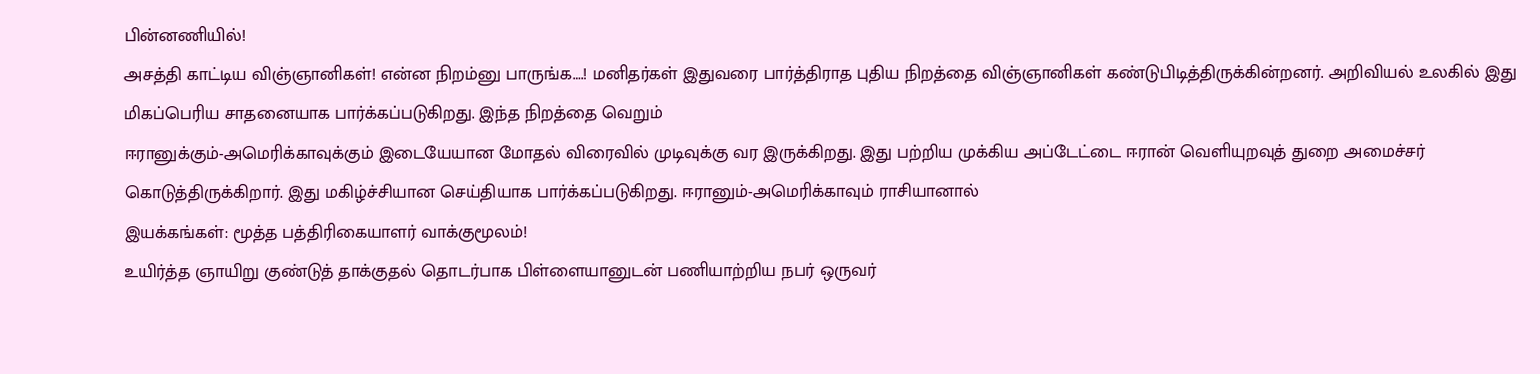பின்னணியில்!
அசத்தி காட்டிய விஞ்ஞானிகள்! என்ன நிறம்னு பாருங்க….! மனிதர்கள் இதுவரை பார்த்திராத புதிய நிறத்தை விஞ்ஞானிகள் கண்டுபிடித்திருக்கின்றனர். அறிவியல் உலகில் இது மிகப்பெரிய சாதனையாக பார்க்கப்படுகிறது. இந்த நிறத்தை வெறும்
ஈரானுக்கும்-அமெரிக்காவுக்கும் இடையேயான மோதல் விரைவில் முடிவுக்கு வர இருக்கிறது. இது பற்றிய முக்கிய அப்டேட்டை ஈரான் வெளியுறவுத் துறை அமைச்சர் கொடுத்திருக்கிறார். இது மகிழ்ச்சியான செய்தியாக பார்க்கப்படுகிறது. ஈரானும்-அமெரிக்காவும் ராசியானால்
இயக்கங்கள்: மூத்த பத்திரிகையாளர் வாக்குமூலம்!
உயிர்த்த ஞாயிறு குண்டுத் தாக்குதல் தொடர்பாக பிள்ளையானுடன் பணியாற்றிய நபர் ஒருவர்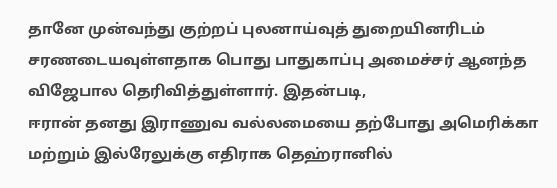தானே முன்வந்து குற்றப் புலனாய்வுத் துறையினரிடம் சரணடையவுள்ளதாக பொது பாதுகாப்பு அமைச்சர் ஆனந்த விஜேபால தெரிவித்துள்ளார். இதன்படி,
ஈரான் தனது இராணுவ வல்லமையை தற்போது அமெரிக்கா மற்றும் இல்ரேலுக்கு எதிராக தெஹ்ரானில்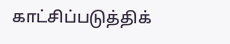காட்சிப்படுத்திக்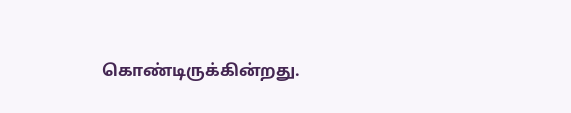கொண்டிருக்கின்றது.